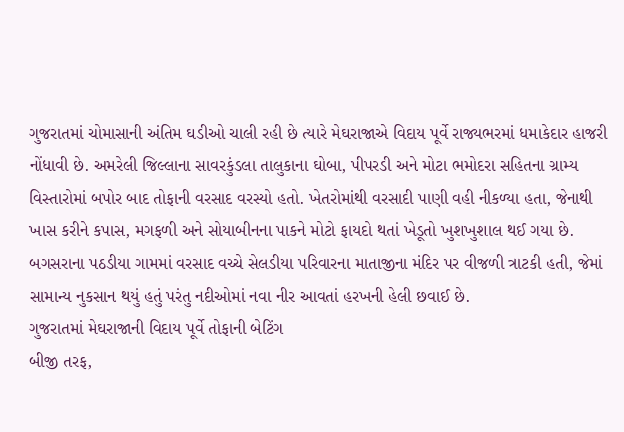ગુજરાતમાં ચોમાસાની અંતિમ ઘડીઓ ચાલી રહી છે ત્યારે મેઘરાજાએ વિદાય પૂર્વે રાજ્યભરમાં ધમાકેદાર હાજરી નોંધાવી છે. અમરેલી જિલ્લાના સાવરકુંડલા તાલુકાના ઘોબા, પીપરડી અને મોટા ભમોદરા સહિતના ગ્રામ્ય વિસ્તારોમાં બપોર બાદ તોફાની વરસાદ વરસ્યો હતો. ખેતરોમાંથી વરસાદી પાણી વહી નીકળ્યા હતા, જેનાથી ખાસ કરીને કપાસ, મગફળી અને સોયાબીનના પાકને મોટો ફાયદો થતાં ખેડૂતો ખુશખુશાલ થઈ ગયા છે. બગસરાના પઠડીયા ગામમાં વરસાદ વચ્ચે સેલડીયા પરિવારના માતાજીના મંદિર પર વીજળી ત્રાટકી હતી, જેમાં સામાન્ય નુકસાન થયું હતું પરંતુ નદીઓમાં નવા નીર આવતાં હરખની હેલી છવાઈ છે.
ગુજરાતમાં મેઘરાજાની વિદાય પૂર્વે તોફાની બેટિંગ
બીજી તરફ,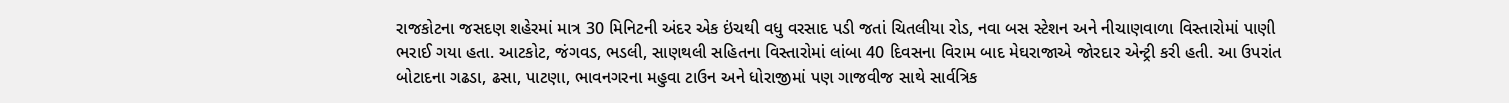રાજકોટના જસદણ શહેરમાં માત્ર 30 મિનિટની અંદર એક ઇંચથી વધુ વરસાદ પડી જતાં ચિતલીયા રોડ, નવા બસ સ્ટેશન અને નીચાણવાળા વિસ્તારોમાં પાણી ભરાઈ ગયા હતા. આટકોટ, જંગવડ, ભડલી, સાણથલી સહિતના વિસ્તારોમાં લાંબા 40 દિવસના વિરામ બાદ મેઘરાજાએ જોરદાર એન્ટ્રી કરી હતી. આ ઉપરાંત બોટાદના ગઢડા, ઢસા, પાટણા, ભાવનગરના મહુવા ટાઉન અને ધોરાજીમાં પણ ગાજવીજ સાથે સાર્વત્રિક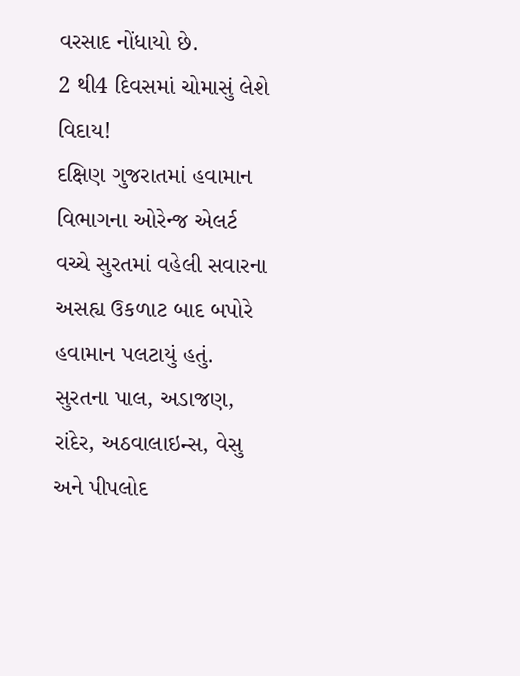વરસાદ નોંધાયો છે.
2 થી4 દિવસમાં ચોમાસું લેશે વિદાય!
દક્ષિણ ગુજરાતમાં હવામાન વિભાગના ઓરેન્જ એલર્ટ વચ્ચે સુરતમાં વહેલી સવારના અસહ્ય ઉકળાટ બાદ બપોરે હવામાન પલટાયું હતું. સુરતના પાલ, અડાજણ, રાંદેર, અઠવાલાઇન્સ, વેસુ અને પીપલોદ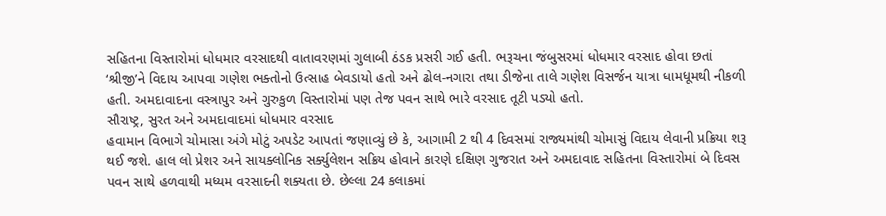સહિતના વિસ્તારોમાં ધોધમાર વરસાદથી વાતાવરણમાં ગુલાબી ઠંડક પ્રસરી ગઈ હતી. ભરૂચના જંબુસરમાં ધોધમાર વરસાદ હોવા છતાં ‘શ્રીજી’ને વિદાય આપવા ગણેશ ભક્તોનો ઉત્સાહ બેવડાયો હતો અને ઢોલ-નગારા તથા ડીજેના તાલે ગણેશ વિસર્જન યાત્રા ધામધૂમથી નીકળી હતી. અમદાવાદના વસ્ત્રાપુર અને ગુરુકુળ વિસ્તારોમાં પણ તેજ પવન સાથે ભારે વરસાદ તૂટી પડ્યો હતો.
સૌરાષ્ટ્ર, સુરત અને અમદાવાદમાં ધોધમાર વરસાદ
હવામાન વિભાગે ચોમાસા અંગે મોટું અપડેટ આપતાં જણાવ્યું છે કે, આગામી 2 થી 4 દિવસમાં રાજ્યમાંથી ચોમાસું વિદાય લેવાની પ્રક્રિયા શરૂ થઈ જશે. હાલ લો પ્રેશર અને સાયક્લોનિક સર્ક્યુલેશન સક્રિય હોવાને કારણે દક્ષિણ ગુજરાત અને અમદાવાદ સહિતના વિસ્તારોમાં બે દિવસ પવન સાથે હળવાથી મધ્યમ વરસાદની શક્યતા છે. છેલ્લા 24 કલાકમાં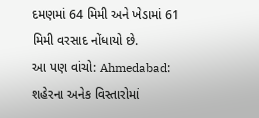દમણમાં 64 મિમી અને ખેડામાં 61 મિમી વરસાદ નોંધાયો છે.
આ પણ વાંચો: Ahmedabad: શહેરના અનેક વિસ્તારોમાં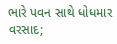ભારે પવન સાથે ધોધમાર વરસાદ;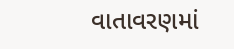વાતાવરણમાં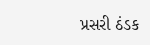પ્રસરી ઠંડક